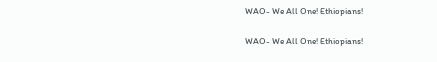WAO- We All One! Ethiopians!

WAO- We All One! Ethiopians!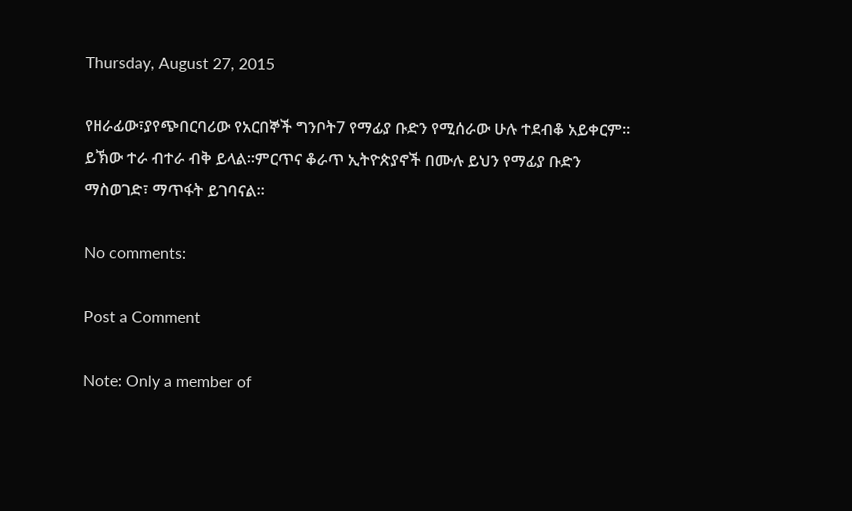Thursday, August 27, 2015

የዘራፊው፣ያየጭበርባሪው የአርበኞች ግንቦት7 የማፊያ ቡድን የሚሰራው ሁሉ ተደብቆ አይቀርም። ይኽው ተራ ብተራ ብቅ ይላል።ምርጥና ቆራጥ ኢትዮጵያኖች በሙሉ ይህን የማፊያ ቡድን ማስወገድ፣ ማጥፋት ይገባናል።

No comments:

Post a Comment

Note: Only a member of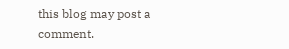this blog may post a comment.